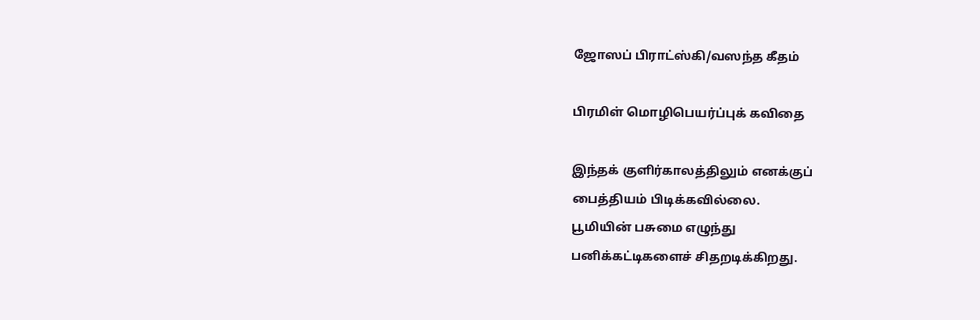ஜோஸப் பிராட்ஸ்கி/வஸந்த கீதம்

பிரமிள் மொழிபெயர்ப்புக் கவிதை

இந்தக் குளிர்காலத்திலும் எனக்குப்
பைத்தியம் பிடிக்கவில்லை.
பூமியின் பசுமை எழுந்து
பனிக்கட்டிகளைச் சிதறடிக்கிறது.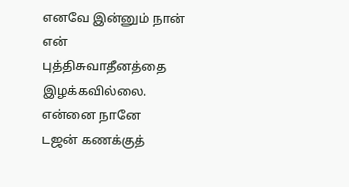எனவே இன்னும் நான் என்
புத்திசுவாதீனத்தை இழக்கவில்லை.
என்னை நானே
டஜன் கணக்குத்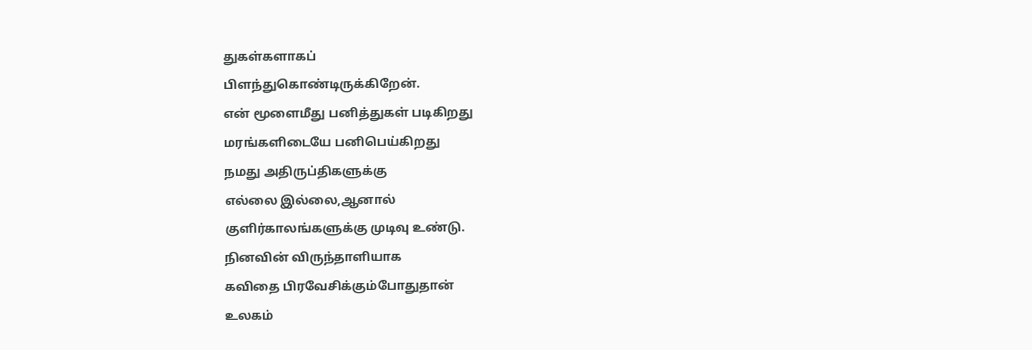துகள்களாகப்
பிளந்துகொண்டிருக்கிறேன்.
என் மூளைமீது பனித்துகள் படிகிறது
மரங்களிடையே பனிபெய்கிறது
நமது அதிருப்திகளுக்கு
எல்லை இல்லை,ஆனால்
குளிர்காலங்களுக்கு முடிவு உண்டு.
நினவின் விருந்தாளியாக
கவிதை பிரவேசிக்கும்போதுதான்
உலகம்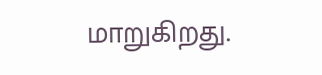மாறுகிறது.